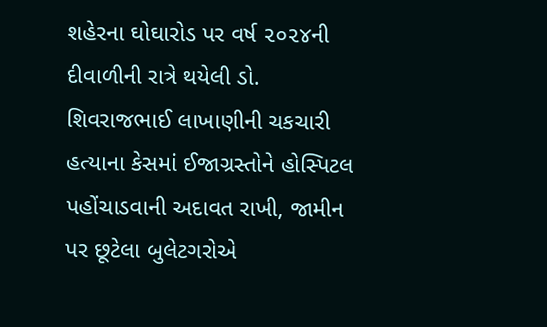શહેરના ઘોઘારોડ પર વર્ષ ૨૦૨૪ની દીવાળીની રાત્રે થયેલી ડો. શિવરાજભાઈ લાખાણીની ચકચારી હત્યાના કેસમાં ઈજાગ્રસ્તોને હોસ્પિટલ પહોંચાડવાની અદાવત રાખી, જામીન પર છૂટેલા બુલેટગરોએ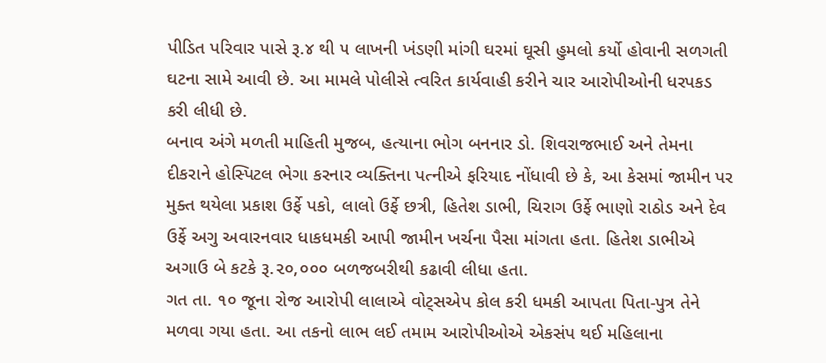પીડિત પરિવાર પાસે રૂ.૪ થી ૫ લાખની ખંડણી માંગી ઘરમાં ઘૂસી હુમલો કર્યો હોવાની સળગતી ઘટના સામે આવી છે. આ મામલે પોલીસે ત્વરિત કાર્યવાહી કરીને ચાર આરોપીઓની ધરપકડ કરી લીધી છે.
બનાવ અંગે મળતી માહિતી મુજબ, હત્યાના ભોગ બનનાર ડો. શિવરાજભાઈ અને તેમના દીકરાને હોસ્પિટલ ભેગા કરનાર વ્યક્તિના પત્નીએ ફરિયાદ નોંધાવી છે કે, આ કેસમાં જામીન પર મુક્ત થયેલા પ્રકાશ ઉર્ફે પકો, લાલો ઉર્ફે છત્રી, હિતેશ ડાભી, ચિરાગ ઉર્ફે ભાણો રાઠોડ અને દેવ ઉર્ફે અગુ અવારનવાર ધાકધમકી આપી જામીન ખર્ચના પૈસા માંગતા હતા. હિતેશ ડાભીએ અગાઉ બે કટકે રૂ.૨૦,૦૦૦ બળજબરીથી કઢાવી લીધા હતા.
ગત તા. ૧૦ જૂના રોજ આરોપી લાલાએ વોટ્સએપ કોલ કરી ધમકી આપતા પિતા-પુત્ર તેને મળવા ગયા હતા. આ તકનો લાભ લઈ તમામ આરોપીઓએ એકસંપ થઈ મહિલાના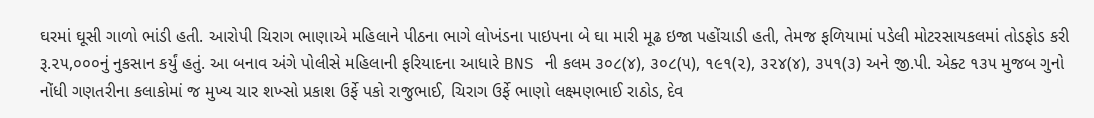ઘરમાં ઘૂસી ગાળો ભાંડી હતી. આરોપી ચિરાગ ભાણાએ મહિલાને પીઠના ભાગે લોખંડના પાઇપના બે ઘા મારી મૂઢ ઇજા પહોંચાડી હતી, તેમજ ફળિયામાં પડેલી મોટરસાયકલમાં તોડફોડ કરી રૂ.૨૫,૦૦૦નું નુકસાન કર્યું હતું. આ બનાવ અંગે પોલીસે મહિલાની ફરિયાદના આધારે BNS ની કલમ ૩૦૮(૪), ૩૦૮(૫), ૧૯૧(૨), ૩૨૪(૪), ૩૫૧(૩) અને જી.પી. એક્ટ ૧૩૫ મુજબ ગુનો નોંધી ગણતરીના કલાકોમાં જ મુખ્ય ચાર શખ્સો પ્રકાશ ઉર્ફે પકો રાજુભાઈ, ચિરાગ ઉર્ફે ભાણો લક્ષ્મણભાઈ રાઠોડ, દેવ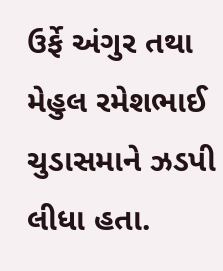ઉર્ફે અંગુર તથા મેહુલ રમેશભાઈ ચુડાસમાને ઝડપી લીધા હતા.